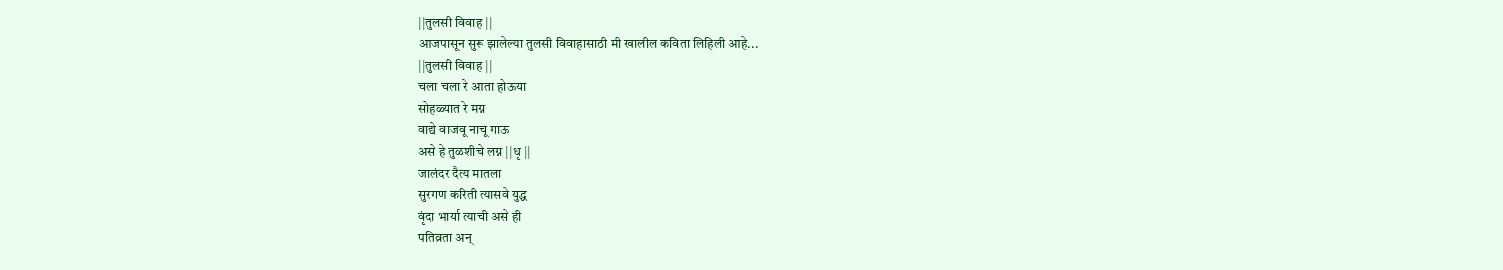||तुलसी विवाह ||
आजपासून सुरू झालेल्या तुलसी विवाहासाठी मी खालील कविता लिहिली आहे...
||तुलसी विवाह ||
चला चला रे आता होऊया
सोहळ्यात रे मग्न
वाद्ये वाजवू नाचू गाऊ
असे हे तुळशीचे लग्न ||धृ ||
जालंदर दैत्य मातला
सुरगण करिती त्यासवे युद्ध
वृंदा भार्या त्याची असे ही
पतिव्रता अन्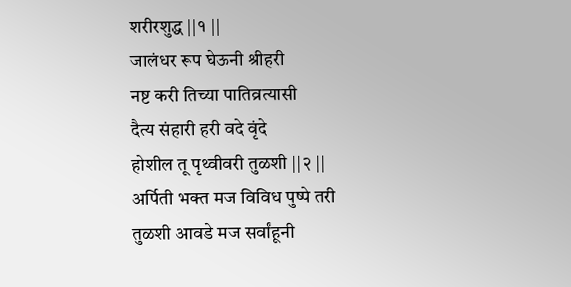शरीरशुद्ध ||१ ||
जालंधर रूप घेऊनी श्रीहरी
नष्ट करी तिच्या पातिव्रत्यासी
दैत्य संहारी हरी वदे वृंदे
होशील तू पृथ्वीवरी तुळशी ||२ ||
अर्पिती भक्त मज विविध पुष्पे तरी
तुळशी आवडे मज सर्वांहूनी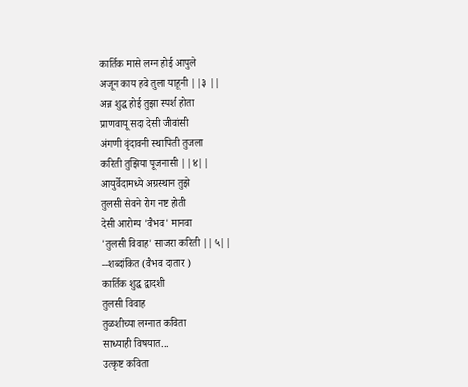कार्तिक मासे लग्न होई आपुले
अजून काय हवे तुला याहूनी ||३ ||
अन्न शुद्ध होई तुझा स्पर्श होता
प्राणवायू सदा देसी जीवांसी
अंगणी वृंदावनी स्थापिती तुजला
करिती तुझिया पूजनासी ||४||
आयुर्वेदामध्ये अग्रस्थान तुझे
तुलसी सेवने रोग नष्ट होती
देसी आरोग्य 'वैभव' मानवा
'तुलसी विवाह' साजरा करिती ||५||
--शब्दांकित (वैभव दातार )
कार्तिक शुद्ध द्वादशी
तुलसी विवाह
तुळशीच्या लग्नात कविता
साध्याही विषयात...
उत्कृष्ट कविता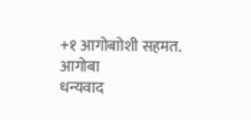+१ आगोबाोशी सहमत. आगोबा
धन्यवाद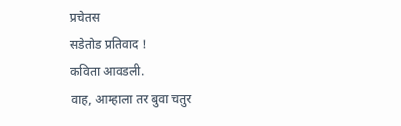प्रचेतस
सडेतोड प्रतिवाद !
कविता आवडली.
वाह, आम्हाला तर बुवा चतुर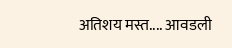अतिशय मस्त.... आवडली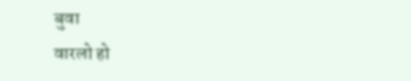बुवा
वारलो हो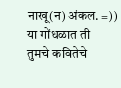नाखू(न) अंकल. =))
या गोंधळात ती
तुमचे कवितेचे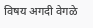विषय अगदी वेगळे